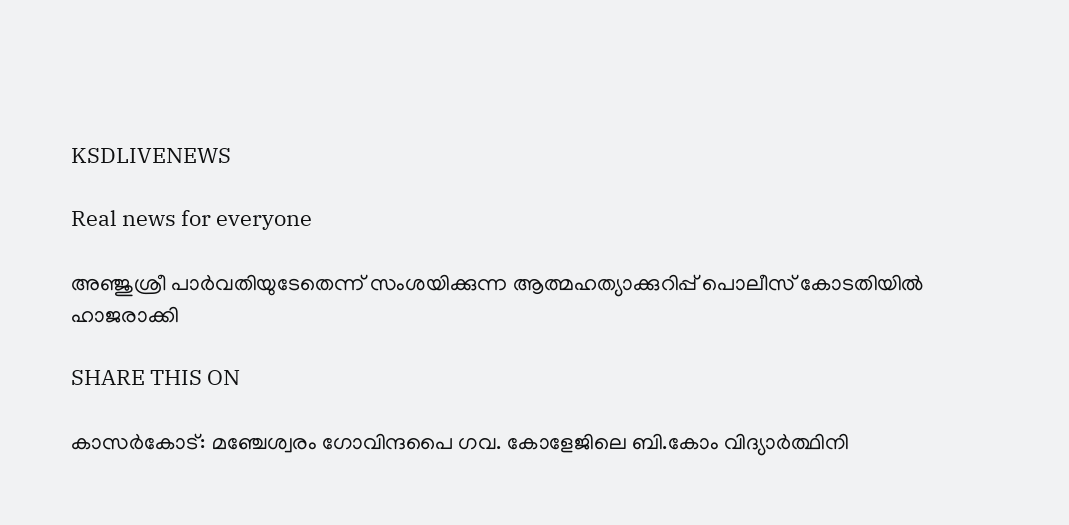KSDLIVENEWS

Real news for everyone

അഞ്ജുശ്രീ പാര്‍വതിയുടേതെന്ന് സംശയിക്കുന്ന ആത്മഹത്യാക്കുറിപ്പ് പൊലീസ് കോടതിയില്‍ ഹാജരാക്കി

SHARE THIS ON

കാസര്‍കോട്: മഞ്ചേശ്വരം ഗോവിന്ദപൈ ഗവ. കോളേജിലെ ബി.കോം വിദ്യാര്‍ത്ഥിനി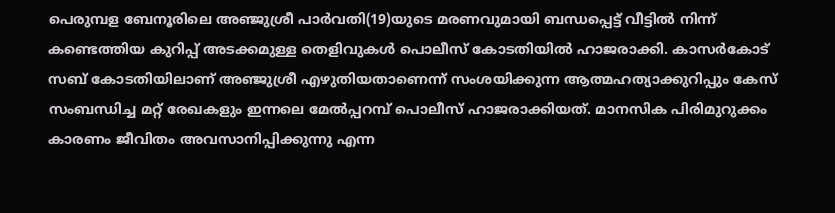പെരുമ്പള ബേനൂരിലെ അഞ്ജുശ്രീ പാര്‍വതി(19)യുടെ മരണവുമായി ബന്ധപ്പെട്ട് വീട്ടില്‍ നിന്ന് കണ്ടെത്തിയ കുറിപ്പ് അടക്കമുള്ള തെളിവുകള്‍ പൊലീസ് കോടതിയില്‍ ഹാജരാക്കി. കാസര്‍കോട് സബ് കോടതിയിലാണ് അഞ്ജുശ്രീ എഴുതിയതാണെന്ന് സംശയിക്കുന്ന ആത്മഹത്യാക്കുറിപ്പും കേസ് സംബന്ധിച്ച മറ്റ് രേഖകളും ഇന്നലെ മേല്‍പ്പറമ്പ് പൊലീസ് ഹാജരാക്കിയത്. മാനസിക പിരിമുറുക്കം കാരണം ജീവിതം അവസാനിപ്പിക്കുന്നു എന്ന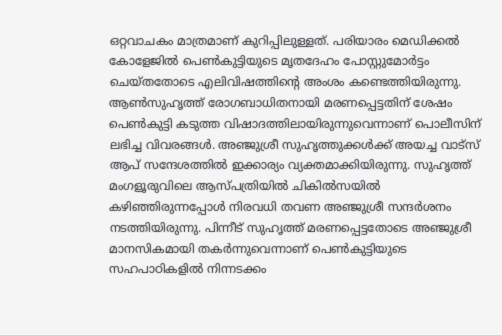ഒറ്റവാചകം മാത്രമാണ് കുറിപ്പിലുള്ളത്. പരിയാരം മെഡിക്കല്‍ കോളേജില്‍ പെണ്‍കുട്ടിയുടെ മൃതദേഹം പോസ്റ്റുമോര്‍ട്ടം ചെയ്തതോടെ എലിവിഷത്തിന്റെ അംശം കണ്ടെത്തിയിരുന്നു. ആണ്‍സുഹൃത്ത് രോഗബാധിതനായി മരണപ്പെട്ടതിന് ശേഷം പെണ്‍കുട്ടി കടുത്ത വിഷാദത്തിലായിരുന്നുവെന്നാണ് പൊലീസിന് ലഭിച്ച വിവരങ്ങള്‍. അഞ്ജുശ്രീ സുഹൃത്തുക്കള്‍ക്ക് അയച്ച വാട്സ് ആപ് സന്ദേശത്തില്‍ ഇക്കാര്യം വ്യക്തമാക്കിയിരുന്നു. സുഹൃത്ത് മംഗളൂരുവിലെ ആസ്പത്രിയില്‍ ചികില്‍സയില്‍ കഴിഞ്ഞിരുന്നപ്പോള്‍ നിരവധി തവണ അഞ്ജുശ്രീ സന്ദര്‍ശനം നടത്തിയിരുന്നു. പിന്നീട് സുഹൃത്ത് മരണപ്പെട്ടതോടെ അഞ്ജുശ്രീ മാനസികമായി തകര്‍ന്നുവെന്നാണ് പെണ്‍കുട്ടിയുടെ സഹപാഠികളില്‍ നിന്നടക്കം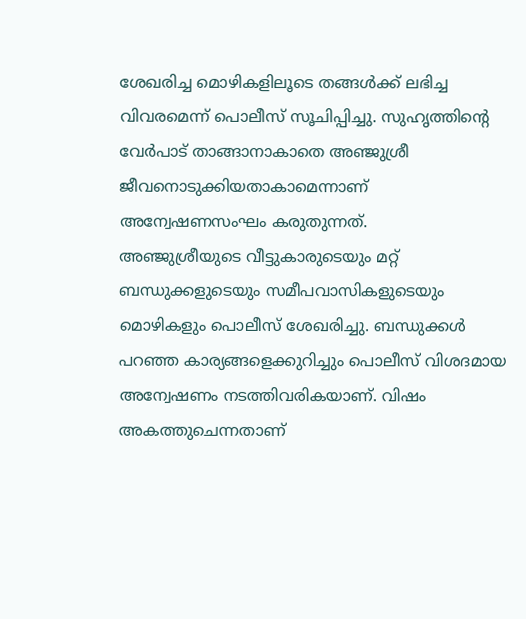ശേഖരിച്ച മൊഴികളിലൂടെ തങ്ങള്‍ക്ക് ലഭിച്ച വിവരമെന്ന് പൊലീസ് സൂചിപ്പിച്ചു. സുഹൃത്തിന്റെ വേര്‍പാട് താങ്ങാനാകാതെ അഞ്ജുശ്രീ ജീവനൊടുക്കിയതാകാമെന്നാണ് അന്വേഷണസംഘം കരുതുന്നത്.
അഞ്ജുശ്രീയുടെ വീട്ടുകാരുടെയും മറ്റ് ബന്ധുക്കളുടെയും സമീപവാസികളുടെയും മൊഴികളും പൊലീസ് ശേഖരിച്ചു. ബന്ധുക്കള്‍ പറഞ്ഞ കാര്യങ്ങളെക്കുറിച്ചും പൊലീസ് വിശദമായ അന്വേഷണം നടത്തിവരികയാണ്. വിഷം അകത്തുചെന്നതാണ്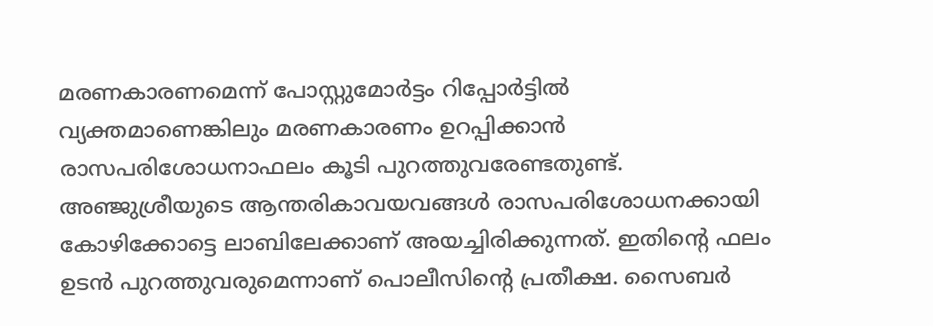മരണകാരണമെന്ന് പോസ്റ്റുമോര്‍ട്ടം റിപ്പോര്‍ട്ടില്‍ വ്യക്തമാണെങ്കിലും മരണകാരണം ഉറപ്പിക്കാന്‍ രാസപരിശോധനാഫലം കൂടി പുറത്തുവരേണ്ടതുണ്ട്. അഞ്ജുശ്രീയുടെ ആന്തരികാവയവങ്ങള്‍ രാസപരിശോധനക്കായി കോഴിക്കോട്ടെ ലാബിലേക്കാണ് അയച്ചിരിക്കുന്നത്. ഇതിന്റെ ഫലം ഉടന്‍ പുറത്തുവരുമെന്നാണ് പൊലീസിന്റെ പ്രതീക്ഷ. സൈബര്‍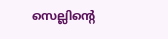സെല്ലിന്റെ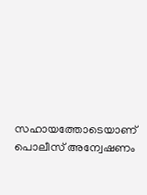സഹായത്തോടെയാണ് പൊലീസ് അന്വേഷണം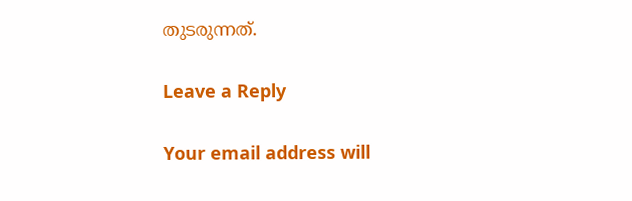തുടരുന്നത്.

Leave a Reply

Your email address will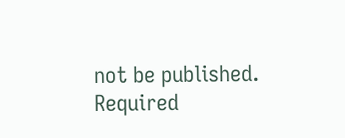not be published. Required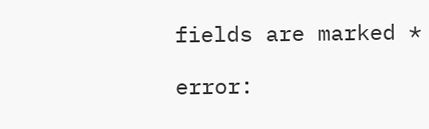fields are marked *

error: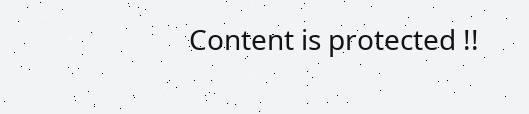Content is protected !!